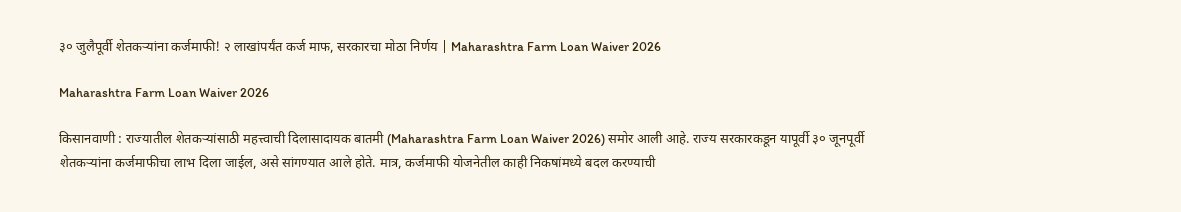३० जुलैपूर्वी शेतकऱ्यांना कर्जमाफी! २ लाखांपर्यंत कर्ज माफ, सरकारचा मोठा निर्णय | Maharashtra Farm Loan Waiver 2026

Maharashtra Farm Loan Waiver 2026

किसानवाणी : राज्यातील शेतकऱ्यांसाठी महत्त्वाची दिलासादायक बातमी (Maharashtra Farm Loan Waiver 2026) समोर आली आहे. राज्य सरकारकडून यापूर्वी ३० जूनपूर्वी शेतकऱ्यांना कर्जमाफीचा लाभ दिला जाईल, असे सांगण्यात आले होते. मात्र, कर्जमाफी योजनेतील काही निकषांमध्ये बदल करण्याची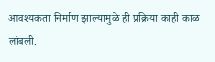आवश्यकता निर्माण झाल्यामुळे ही प्रक्रिया काही काळ लांबली.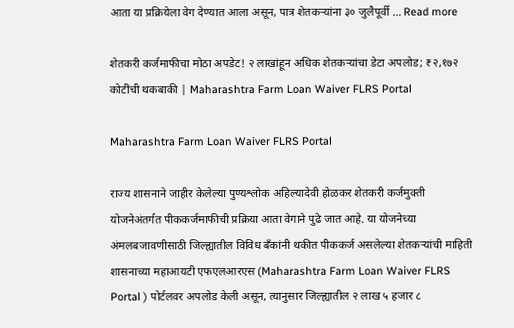आता या प्रक्रियेला वेग देण्यात आला असून, पात्र शेतकऱ्यांना ३० जुलैपूर्वी … Read more

शेतकरी कर्जमाफीचा मोठा अपडेट! २ लाखांहून अधिक शेतकऱ्यांचा डेटा अपलोड; ₹२,१७२ कोटींची थकबाकी | Maharashtra Farm Loan Waiver FLRS Portal

Maharashtra Farm Loan Waiver FLRS Portal

राज्य शासनाने जाहीर केलेल्या पुण्यश्लोक अहिल्यादेवी होळकर शेतकरी कर्जमुक्ती योजनेअंतर्गत पीककर्जमाफीची प्रक्रिया आता वेगाने पुढे जात आहे. या योजनेच्या अंमलबजावणीसाठी जिल्ह्यातील विविध बँकांनी थकीत पीककर्ज असलेल्या शेतकऱ्यांची माहिती शासनाच्या महाआयटी एफएलआरएस (Maharashtra Farm Loan Waiver FLRS Portal ) पोर्टलवर अपलोड केली असून, त्यानुसार जिल्ह्यातील २ लाख ५ हजार ८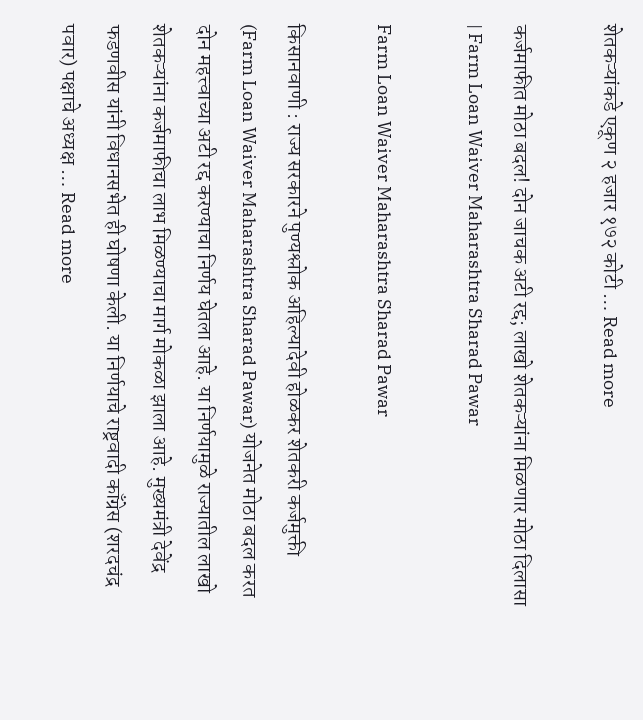शेतकऱ्यांकडे एकूण २ हजार १७२ कोटी … Read more

कर्जमाफीत मोठा बदल! दोन जाचक अटी रद्द; लाखो शेतकऱ्यांना मिळणार मोठा दिलासा | Farm Loan Waiver Maharashtra Sharad Pawar

Farm Loan Waiver Maharashtra Sharad Pawar

किसानवाणी : राज्य सरकारने पुण्यश्लोक अहिल्यादेवी होळकर शेतकरी कर्जमुक्ती (Farm Loan Waiver Maharashtra Sharad Pawar) योजनेत मोठा बदल करत दोन महत्त्वाच्या अटी रद्द करण्याचा निर्णय घेतला आहे. या निर्णयामुळे राज्यातील लाखो शेतकऱ्यांना कर्जमाफीचा लाभ मिळण्याचा मार्ग मोकळा झाला आहे. मुख्यमंत्री देवेंद्र फडणवीस यांनी विधानसभेत ही घोषणा केली. या निर्णयाचे राष्ट्रवादी काँग्रेस (शरदचंद्र पवार) पक्षाचे अध्यक्ष … Read more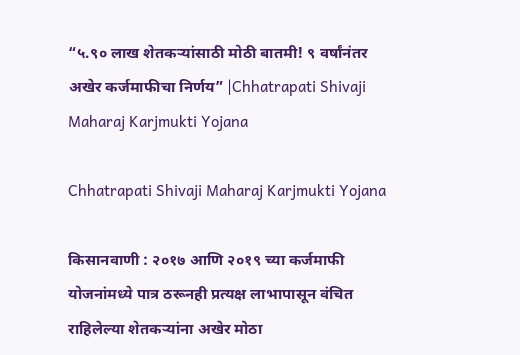“५.९० लाख शेतकऱ्यांसाठी मोठी बातमी! ९ वर्षांनंतर अखेर कर्जमाफीचा निर्णय” |Chhatrapati Shivaji Maharaj Karjmukti Yojana

Chhatrapati Shivaji Maharaj Karjmukti Yojana

किसानवाणी : २०१७ आणि २०१९ च्या कर्जमाफी योजनांमध्ये पात्र ठरूनही प्रत्यक्ष लाभापासून वंचित राहिलेल्या शेतकऱ्यांना अखेर मोठा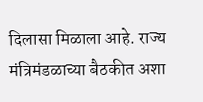दिलासा मिळाला आहे. राज्य मंत्रिमंडळाच्या बैठकीत अशा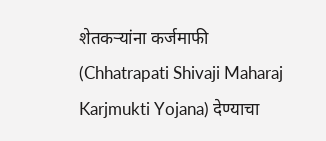शेतकऱ्यांना कर्जमाफी (Chhatrapati Shivaji Maharaj Karjmukti Yojana) देण्याचा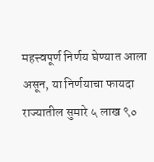महत्त्वपूर्ण निर्णय घेण्यात आला असून, या निर्णयाचा फायदा राज्यातील सुमारे ५ लाख ९०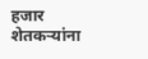हजार शेतकऱ्यांना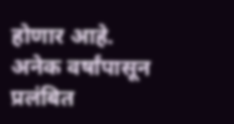होणार आहे. अनेक वर्षांपासून प्रलंबित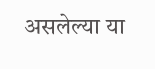असलेल्या या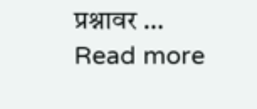प्रश्नावर … Read more